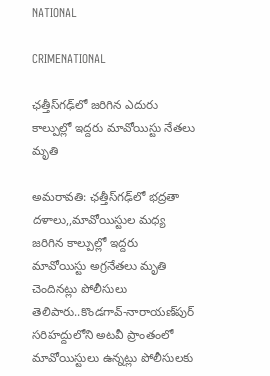NATIONAL

CRIMENATIONAL

ఛత్తీస్‌గఢ్‌లో జరిగిన ఎదురు కాల్పుల్లో ఇద్దరు మావోయిస్టు నేతలు మృతి

అమరావతి: ఛత్తీస్‌గఢ్‌లో భద్రతా దళాలు,,మావోయిస్టుల మధ్య జరిగిన కాల్పుల్లో ఇద్దరు మావోయిస్టు అగ్రనేతలు మృతి చెందినట్లు పోలీసులు తెలిపారు..కొండగావ్‌-నారాయణ్‌పుర్‌ సరిహద్దులోని అటవీ ప్రాంతంలో మావోయిస్టులు ఉన్నట్లు పోలీసులకు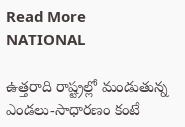Read More
NATIONAL

ఉత్తరాది రాష్ట్రల్లో మండుతున్న ఎండలు-సాధారణం కంటే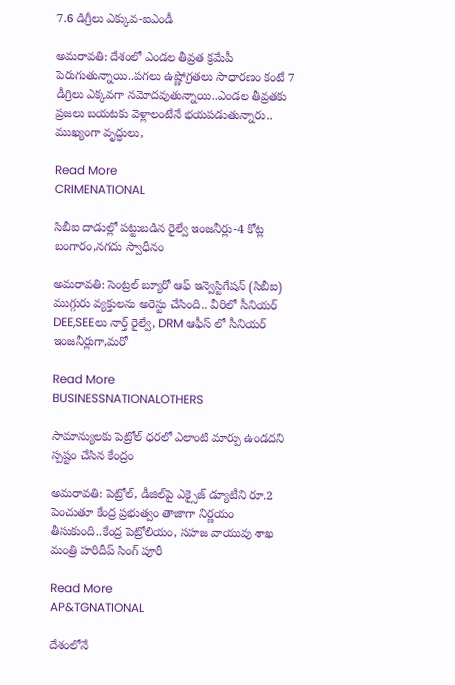7.6 డిగ్రీలు ఎక్కువ-ఐఎండీ

అమరావతి: దేశంలో ఎండల తీవ్రత క్రమేపీ పెరుగుతున్నాయి..పగలు ఉష్ణోగ్రతలు సాధారణం కంటే 7 డీగ్రిలు ఎక్కవగా నమోదవుతున్నాయి..ఎండల తీవ్రతకు ప్రజలు బయటకు వెళ్లాలంటేనే భయపడుతున్నారు.. ముఖ్యంగా వృద్ధులు,

Read More
CRIMENATIONAL

సిబీఐ దాడుల్లో పట్టుబడిన రైల్వే ఇంజనీర్లు-4 కోట్ల బంగారం,నగదు స్వాధీనం

అమరావతి: సెంట్రల్ బ్యూరో ఆఫ్ ఇన్వెస్టిగేషన్ (సిబీఐ) ముగ్గురు వ్యక్తులను అరెస్టు చేసింది.. వీరిలో సీనియర్ DEE,SEEలు నార్త్ రైల్వే, DRM ఆఫీస్ లో సీనియర్ ఇంజనీర్లుగా,మరో

Read More
BUSINESSNATIONALOTHERS

సామాన్యులకు పెట్రోల్‌ ధరలో ఎలాంటి మార్పు ఉండదని స్పష్టం చేసిన కేంద్రం

అమరావతి: పెట్రోల్‌, డీజిల్‌పై ఎక్సైజ్‌ డ్యూటీని రూ.2 పెంచుతూ కేంద్ర ప్రభుత్వం తాజాగా నిర్ణయం తీసుకుంది..కేంద్ర పెట్రోలియం, సహజ వాయువు శాఖ మంత్రి హరిదీప్ సింగ్ పూరీ

Read More
AP&TGNATIONAL

దేశంలోనే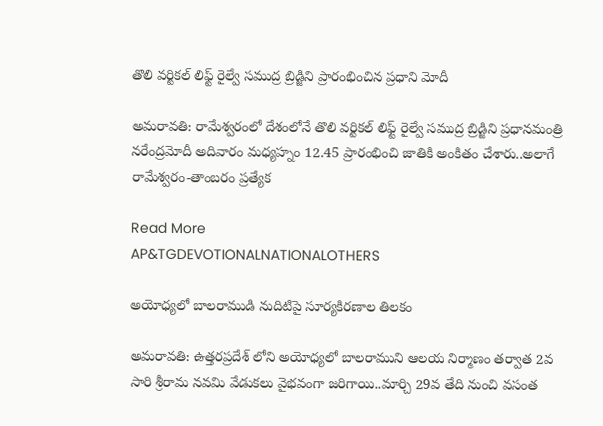తొలి వర్టికల్ లిఫ్ట్ రైల్వే సముద్ర బ్రిడ్జిని ప్రారంభించిన ప్రధాని మోదీ

అమరావతి: రామేశ్వరంలో దేశంలోనే తొలి వర్టికల్ లిఫ్ట్ రైల్వే సముద్ర బ్రిడ్జిని ప్రధానమంత్రి నరేంద్రమోదీ అదివారం మధ్యహ్నం 12.45 ప్రారంభించి జాతికి అంకితం చేశారు..అలాగే రామేశ్వరం-తాంబరం ప్రత్యేక

Read More
AP&TGDEVOTIONALNATIONALOTHERS

అయోధ్యలో బాలరాముడి నుదిటిపై సూర్యకిరణాల తిలకం

అమరావతి: ఉత్తరప్రదేశ్ లోని అయోధ్యలో బాలరాముని ఆలయ నిర్మాణం తర్వాత 2వ సారి శ్రీరామ నవమి వేడుకలు వైభవంగా జరిగాయి..మార్చి 29వ తేది నుంచి వసంత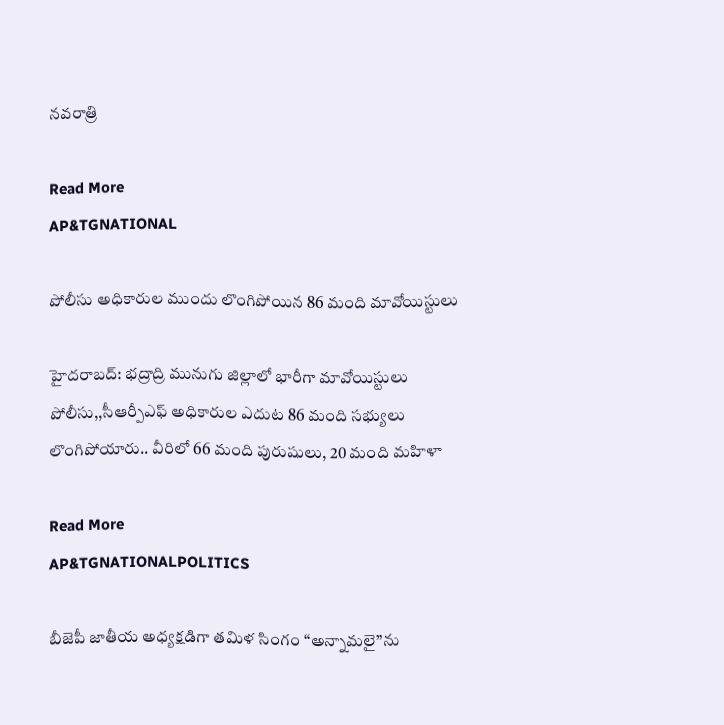నవరాత్రి

Read More
AP&TGNATIONAL

పోలీసు అధికారుల ముందు లొంగిపోయిన 86 మంది మావోయిస్టులు

హైదరాబద్: భద్రాద్రి మునుగు జిల్లాలో భారీగా మావోయిస్టులు పోలీసు,,సీఆర్పీఎఫ్ అధికారుల ఎదుట 86 మంది సభ్యులు లొంగిపోయారు.. వీరిలో 66 మంది పురుషులు, 20 మంది మహిళా

Read More
AP&TGNATIONALPOLITICS

బీజెపీ జాతీయ అధ్యక్షడిగా తమిళ సింగం “అన్నామలై”ను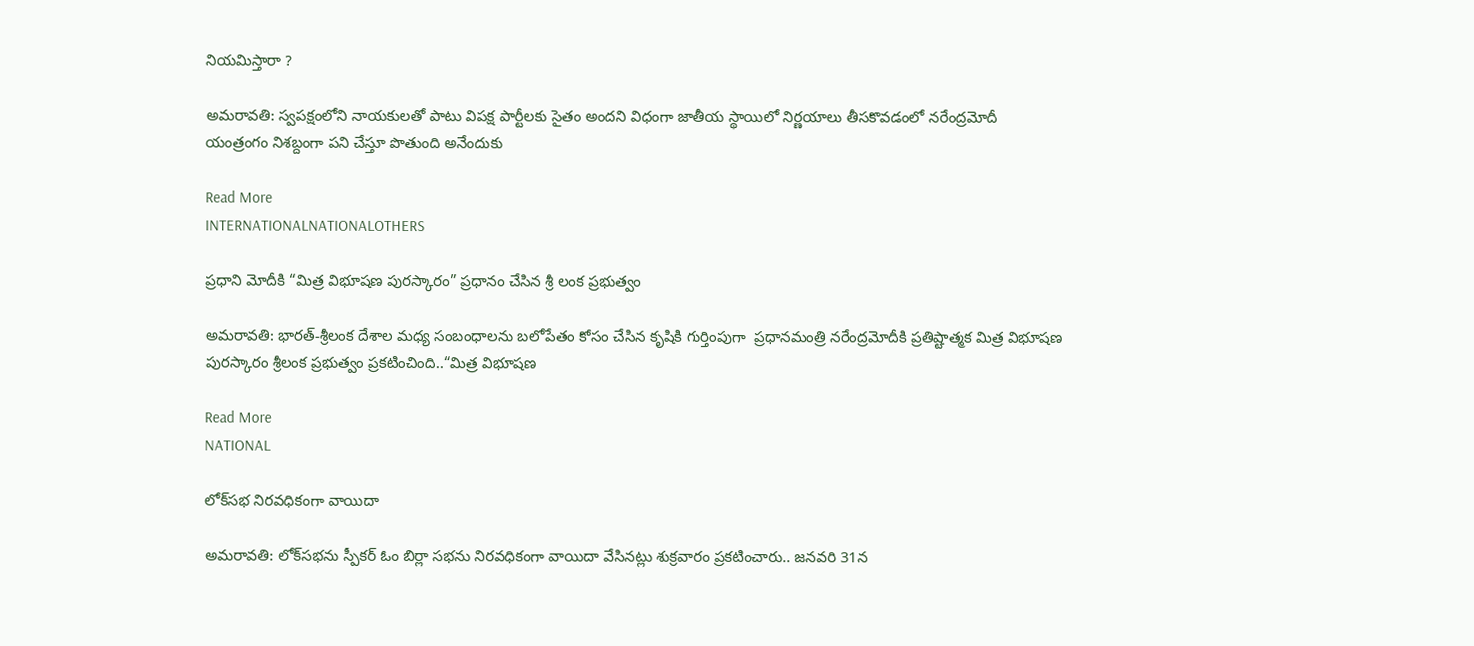నియమిస్తారా ?

అమరావతి: స్వపక్షంలోని నాయకులతో పాటు విపక్ష పార్టీలకు సైతం అందని విధంగా జాతీయ స్థాయిలో నిర్ణయాలు తీసకొవడంలో నరేంద్రమోదీ యంత్రంగం నిశబ్దంగా పని చేస్తూ పొతుంది అనేందుకు

Read More
INTERNATIONALNATIONALOTHERS

ప్రధాని మోదీకి “మిత్ర విభూషణ పురస్కారం” ప్రధానం చేసిన శ్రీ లంక ప్రభుత్వం

అమరావతి: భారత్‌-శ్రీలంక దేశాల మధ్య సంబంధాలను బలోపేతం కోసం చేసిన కృషికి గుర్తింపుగా  ప్రధానమంత్రి నరేంద్రమోదీకి ప్రతిష్టాత్మక మిత్ర విభూషణ పురస్కారం శ్రీలంక ప్రభుత్వం ప్రకటించింది..“మిత్ర విభూషణ

Read More
NATIONAL

లోక్‌సభ నిరవధికంగా వాయిదా

అమరావతి: లోక్‌సభను స్పీకర్‌ ఓం బిర్లా సభను నిరవధికంగా వాయిదా వేసినట్లు శుక్రవారం ప్రకటించారు.. జనవరి 31న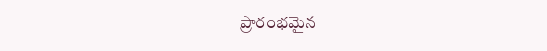ప్రారంభమైన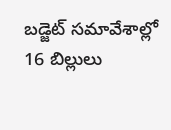బడ్జెట్‌ సమావేశాల్లో 16 బిల్లులు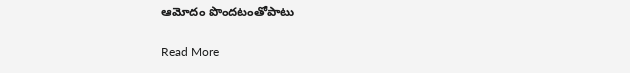ఆమోదం పొందటంతోపాటు

Read More